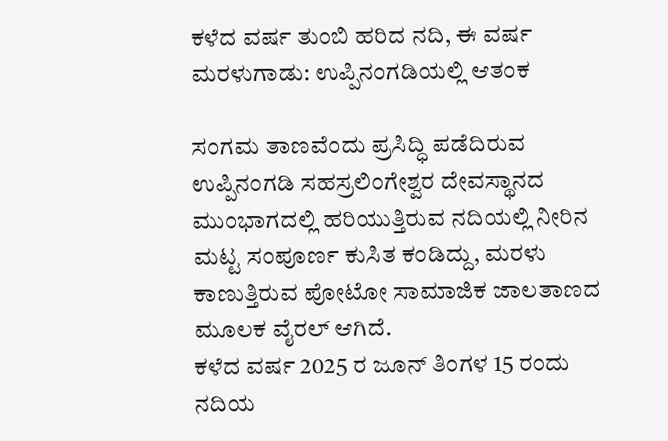ಕಳೆದ ವರ್ಷ ತುಂಬಿ ಹರಿದ ನದಿ, ಈ ವರ್ಷ ಮರಳುಗಾಡು: ಉಪ್ಪಿನಂಗಡಿಯಲ್ಲಿ ಆತಂಕ

ಸಂಗಮ‌ ತಾಣವೆಂದು ಪ್ರಸಿದ್ಧಿ ಪಡೆದಿರುವ ಉಪ್ಪಿನಂಗಡಿ ಸಹಸ್ರಲಿಂಗೇಶ್ವರ ದೇವಸ್ಥಾನದ ಮುಂಭಾಗದಲ್ಲಿ ಹರಿಯುತ್ತಿರುವ ನದಿಯಲ್ಲಿ ನೀರಿನ ಮಟ್ಟ ಸಂಪೂರ್ಣ ಕುಸಿತ ಕಂಡಿದ್ದು, ಮರಳು ಕಾಣುತ್ತಿರುವ ಪೋಟೋ ಸಾಮಾಜಿಕ ಜಾಲತಾಣದ ಮೂಲಕ ವೈರಲ್ ಆಗಿದೆ.
ಕಳೆದ ವರ್ಷ 2025 ರ ಜೂನ್ ತಿಂಗಳ 15 ರಂದು ನದಿಯ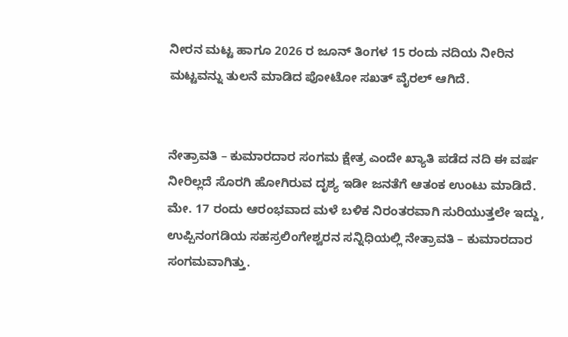ನೀರನ ಮಟ್ಟ ಹಾಗೂ 2026 ರ ಜೂನ್ ತಿಂಗಳ 15 ರಂದು ನದಿಯ ನೀರಿನ‌ ಮಟ್ಟವನ್ನು ತುಲನೆ ಮಾಡಿದ ಪೋಟೋ ಸಖತ್ ವೈರಲ್ ಆಗಿದೆ.


ನೇತ್ರಾವತಿ – ಕುಮಾರದಾರ ಸಂಗಮ ಕ್ಷೇತ್ರ ಎಂದೇ ಖ್ಯಾತಿ ಪಡೆದ ನದಿ ಈ ವರ್ಷ ನೀರಿಲ್ಲದೆ ಸೊರಗಿ ಹೋಗಿರುವ ದೃಶ್ಯ ಇಡೀ ಜನತೆಗೆ ಆತಂಕ ಉಂಟು ಮಾಡಿದೆ.
ಮೇ. 17 ರಂದು ಆರಂಭವಾದ ಮಳೆ ಬಳಿಕ ನಿರಂತರವಾಗಿ ಸುರಿಯುತ್ತಲೇ ಇದ್ದು, ಉಪ್ಪಿನಂಗಡಿಯ ಸಹಸ್ರಲಿಂಗೇಶ್ವರನ ಸನ್ನಿಧಿಯಲ್ಲಿ ನೇತ್ರಾವತಿ – ಕುಮಾರದಾರ ಸಂಗಮವಾಗಿತ್ತು.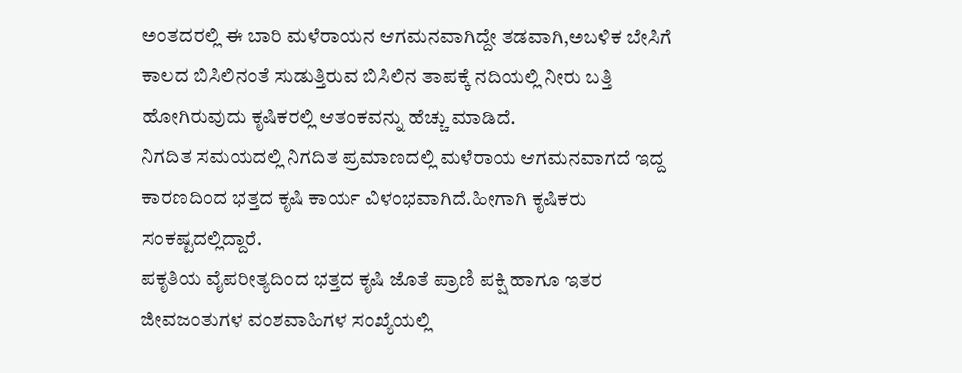ಅಂತದರಲ್ಲಿ ಈ ಬಾರಿ ಮಳೆರಾಯನ ಆಗಮನವಾಗಿದ್ದೇ ತಡವಾಗಿ,ಅಬಳಿಕ ಬೇಸಿಗೆ ಕಾಲದ ಬಿಸಿಲಿನಂತೆ ಸುಡುತ್ತಿರುವ ಬಿಸಿಲಿನ ತಾಪಕ್ಕೆ ನದಿಯಲ್ಲಿ ನೀರು ಬತ್ತಿ ಹೋಗಿರುವುದು ಕೃಷಿಕರಲ್ಲಿ ಆತಂಕವನ್ನು ಹೆಚ್ಚು ಮಾಡಿದೆ.
ನಿಗದಿತ ಸಮಯದಲ್ಲಿ ನಿಗದಿತ ಪ್ರಮಾಣದಲ್ಲಿ ಮಳೆರಾಯ ಆಗಮನವಾಗದೆ ಇದ್ದ ಕಾರಣದಿಂದ ಭತ್ತದ ಕೃಷಿ ಕಾರ್ಯ ವಿಳಂಭವಾಗಿದೆ.ಹೀಗಾಗಿ ಕೃಷಿಕರು ಸಂಕಷ್ಟದಲ್ಲಿದ್ದಾರೆ.
ಪಕೃತಿಯ ವೈಪರೀತ್ಯದಿಂದ ಭತ್ತದ ಕೃಷಿ ಜೊತೆ ಪ್ರಾಣಿ ಪಕ್ಷಿ ಹಾಗೂ ಇತರ ಜೀವಜಂತುಗಳ ವಂಶವಾಹಿಗಳ ಸಂಖ್ಯೆಯಲ್ಲಿ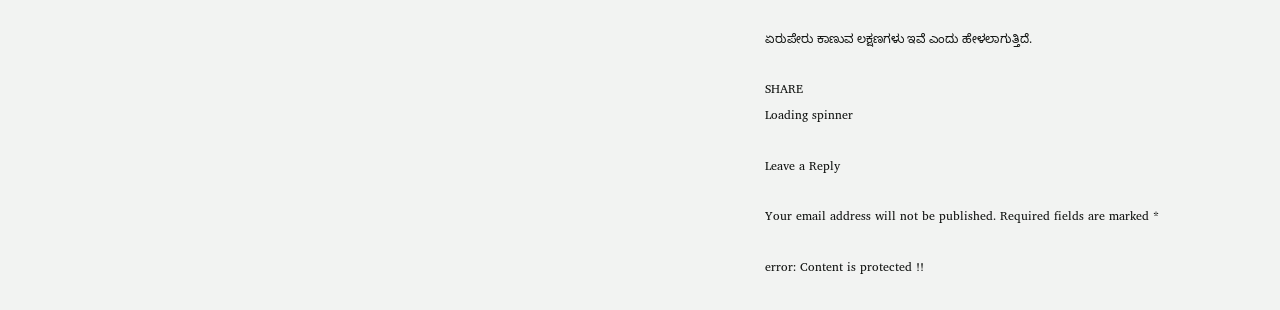ಏರುಪೇರು ಕಾಣುವ ಲಕ್ಷಣಗಳು ಇವೆ ಎಂದು ಹೇಳಲಾಗುತ್ತಿದೆ.

SHARE
Loading spinner

Leave a Reply

Your email address will not be published. Required fields are marked *

error: Content is protected !!